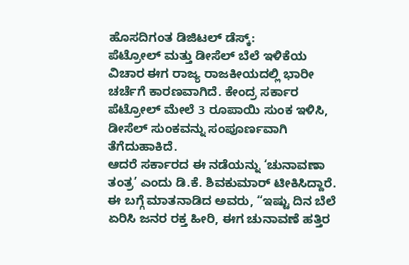ಹೊಸದಿಗಂತ ಡಿಜಿಟಲ್ ಡೆಸ್ಕ್:
ಪೆಟ್ರೋಲ್ ಮತ್ತು ಡೀಸೆಲ್ ಬೆಲೆ ಇಳಿಕೆಯ ವಿಚಾರ ಈಗ ರಾಜ್ಯ ರಾಜಕೀಯದಲ್ಲಿ ಭಾರೀ ಚರ್ಚೆಗೆ ಕಾರಣವಾಗಿದೆ. ಕೇಂದ್ರ ಸರ್ಕಾರ ಪೆಟ್ರೋಲ್ ಮೇಲೆ 3 ರೂಪಾಯಿ ಸುಂಕ ಇಳಿಸಿ, ಡೀಸೆಲ್ ಸುಂಕವನ್ನು ಸಂಪೂರ್ಣವಾಗಿ ತೆಗೆದುಹಾಕಿದೆ.
ಆದರೆ ಸರ್ಕಾರದ ಈ ನಡೆಯನ್ನು ‘ಚುನಾವಣಾ ತಂತ್ರ’ ಎಂದು ಡಿ.ಕೆ. ಶಿವಕುಮಾರ್ ಟೀಕಿಸಿದ್ದಾರೆ. ಈ ಬಗ್ಗೆ ಮಾತನಾಡಿದ ಅವರು, “ಇಷ್ಟು ದಿನ ಬೆಲೆ ಏರಿಸಿ ಜನರ ರಕ್ತ ಹೀರಿ, ಈಗ ಚುನಾವಣೆ ಹತ್ತಿರ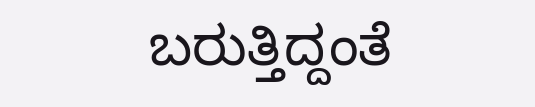ಬರುತ್ತಿದ್ದಂತೆ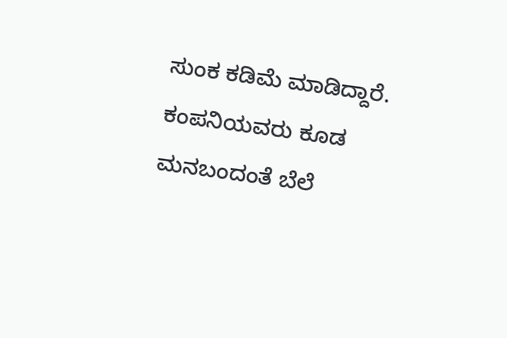ಸುಂಕ ಕಡಿಮೆ ಮಾಡಿದ್ದಾರೆ. ಕಂಪನಿಯವರು ಕೂಡ ಮನಬಂದಂತೆ ಬೆಲೆ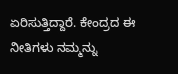ಏರಿಸುತ್ತಿದ್ದಾರೆ. ಕೇಂದ್ರದ ಈ ನೀತಿಗಳು ನಮ್ಮನ್ನು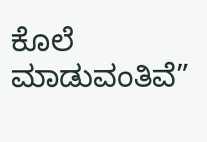ಕೊಲೆ ಮಾಡುವಂತಿವೆ”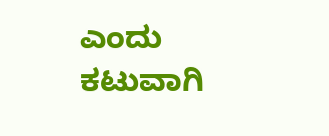ಎಂದು ಕಟುವಾಗಿ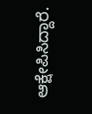ಆಕ್ಷೇಪಿಸಿದ್ದಾರೆ.